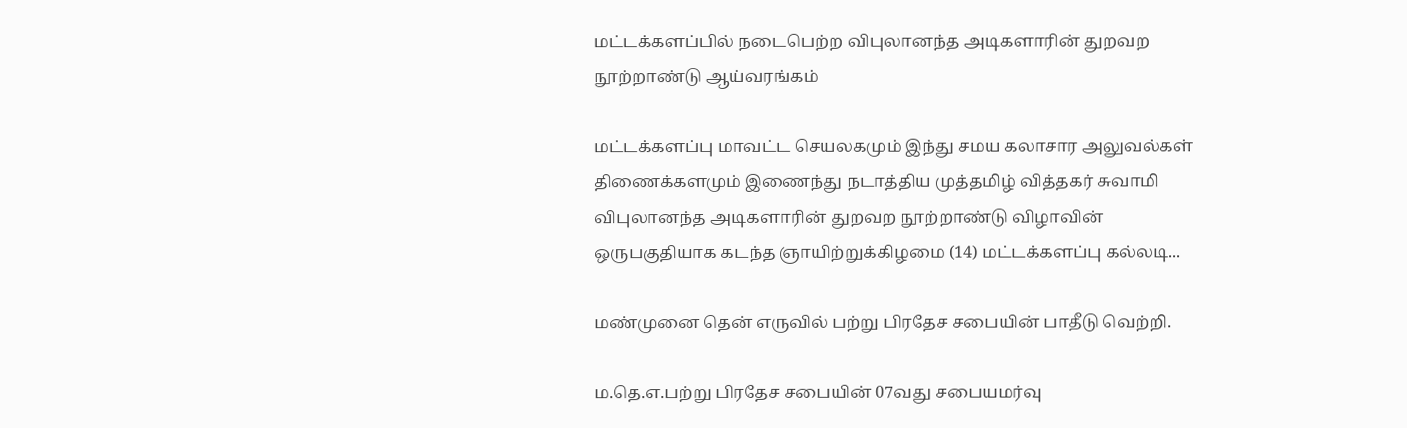மட்டக்களப்பில் நடைபெற்ற விபுலானந்த அடிகளாரின் துறவற நூற்றாண்டு ஆய்வரங்கம்

மட்டக்களப்பு மாவட்ட செயலகமும் இந்து சமய கலாசார அலுவல்கள் திணைக்களமும் இணைந்து நடாத்திய முத்தமிழ் வித்தகர் சுவாமி விபுலானந்த அடிகளாரின் துறவற நூற்றாண்டு விழாவின் ஒருபகுதியாக கடந்த ஞாயிற்றுக்கிழமை (14) மட்டக்களப்பு கல்லடி...

மண்முனை தென் எருவில் பற்று பிரதேச சபையின் பாதீடு வெற்றி.

ம.தெ.எ.பற்று பிரதேச சபையின் 07வது சபையமர்வு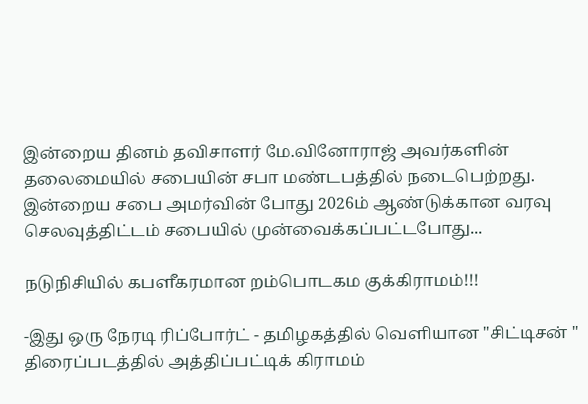இன்றைய தினம் தவிசாளர் மே.வினோராஜ் அவர்களின் தலைமையில் சபையின் சபா மண்டபத்தில் நடைபெற்றது. இன்றைய சபை அமர்வின் போது 2026ம் ஆண்டுக்கான வரவு செலவுத்திட்டம் சபையில் முன்வைக்கப்பட்டபோது...

நடுநிசியில் கபளீகரமான றம்பொடகம குக்கிராமம்!!!

-இது ஒரு நேரடி ரிப்போர்ட் - தமிழகத்தில் வெளியான "சிட்டிசன் " திரைப்படத்தில் அத்திப்பட்டிக் கிராமம்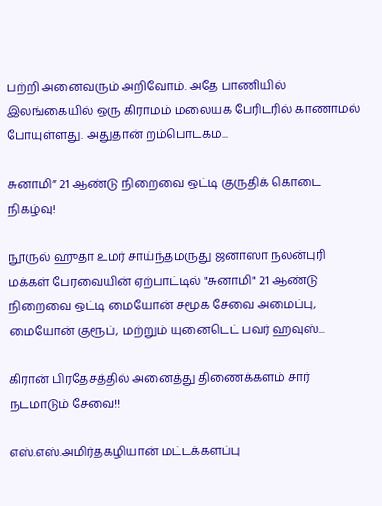பற்றி அனைவரும் அறிவோம். அதே பாணியில் இலங்கையில் ஒரு கிராமம் மலையக பேரிடரில் காணாமல் போயுள்ளது. அதுதான் றம்பொடகம...

சுனாமி” 21 ஆண்டு நிறைவை ஒட்டி குருதிக் கொடை நிகழ்வு!

நூருல் ஹுதா உமர் சாய்ந்தமருது ஜனாஸா நலன்புரி மக்கள் பேரவையின் ஏற்பாட்டில் "சுனாமி" 21 ஆண்டு நிறைவை ஒட்டி மையோன் சமூக சேவை அமைப்பு, மையோன் குரூப், மற்றும் யுனைடெட் பவர் ஹவுஸ்...

கிரான் பிரதேசத்தில் அனைத்து திணைக்களம் சார் நடமாடும் சேவை!!

எஸ்.எஸ்.அமிர்தகழியான் மட்டக்களப்பு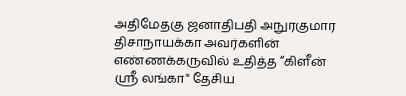அதிமேதகு ஜனாதிபதி அநுரகுமார திசாநாயக்கா அவர்களின் எண்ணக்கருவில் உதித்த “கிளீன் ஸ்ரீ லங்கா" தேசிய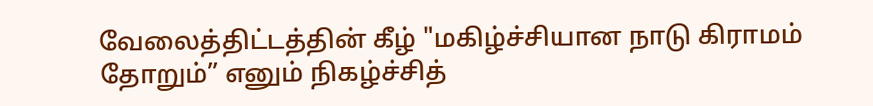வேலைத்திட்டத்தின் கீழ் "மகிழ்ச்சியான நாடு கிராமம் தோறும்” எனும் நிகழ்ச்சித்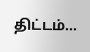திட்டம்...